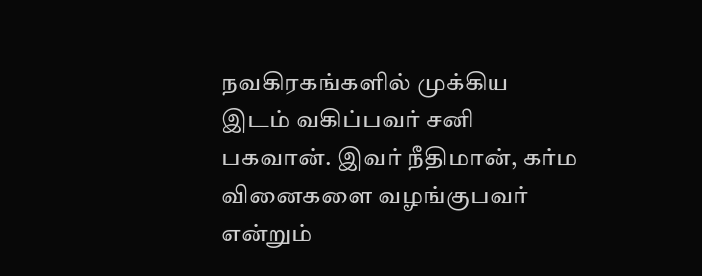நவகிரகங்களில் முக்கிய இடம் வகிப்பவர் சனி பகவான். இவர் நீதிமான், கர்ம வினைகளை வழங்குபவர் என்றும்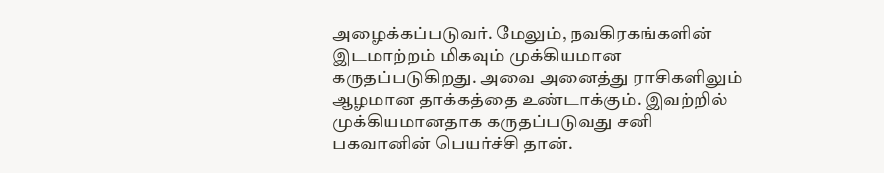அழைக்கப்படுவர். மேலும், நவகிரகங்களின் இடமாற்றம் மிகவும் முக்கியமான கருதப்படுகிறது. அவை அனைத்து ராசிகளிலும் ஆழமான தாக்கத்தை உண்டாக்கும். இவற்றில் முக்கியமானதாக கருதப்படுவது சனி பகவானின் பெயர்ச்சி தான்.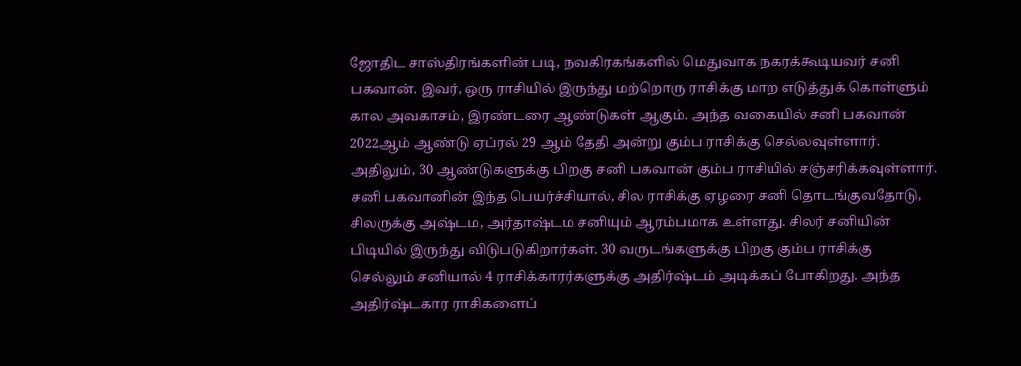ஜோதிட சாஸ்திரங்களின் படி, நவகிரகங்களில் மெதுவாக நகரக்கூடியவர் சனி பகவான். இவர், ஒரு ராசியில் இருந்து மற்றொரு ராசிக்கு மாற எடுத்துக் கொள்ளும் கால அவகாசம், இரண்டரை ஆண்டுகள் ஆகும். அந்த வகையில் சனி பகவான் 2022ஆம் ஆண்டு ஏப்ரல் 29 ஆம் தேதி அன்று கும்ப ராசிக்கு செல்லவுள்ளார். அதிலும், 30 ஆண்டுகளுக்கு பிறகு சனி பகவான் கும்ப ராசியில் சஞ்சரிக்கவுள்ளார். சனி பகவானின் இந்த பெயர்ச்சியால், சில ராசிக்கு ஏழரை சனி தொடங்குவதோடு, சிலருக்கு அஷ்டம, அர்தாஷ்டம சனியும் ஆரம்பமாக உள்ளது. சிலர் சனியின் பிடியில் இருந்து விடுபடுகிறார்கள். 30 வருடங்களுக்கு பிறகு கும்ப ராசிக்கு செல்லும் சனியால் 4 ராசிக்காரர்களுக்கு அதிர்ஷ்டம் அடிக்கப் போகிறது. அந்த அதிர்ஷ்டகார ராசிகளைப்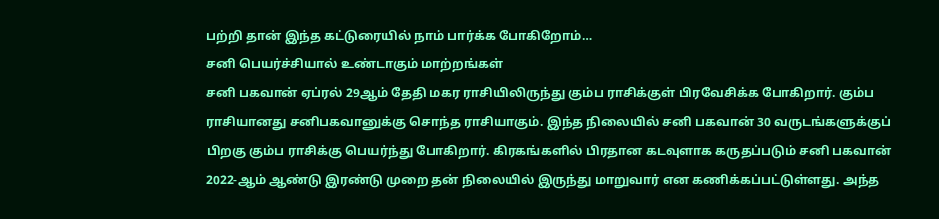பற்றி தான் இந்த கட்டுரையில் நாம் பார்க்க போகிறோம்…
சனி பெயர்ச்சியால் உண்டாகும் மாற்றங்கள்
சனி பகவான் ஏப்ரல் 29ஆம் தேதி மகர ராசியிலிருந்து கும்ப ராசிக்குள் பிரவேசிக்க போகிறார். கும்ப ராசியானது சனிபகவானுக்கு சொந்த ராசியாகும். இந்த நிலையில் சனி பகவான் 30 வருடங்களுக்குப் பிறகு கும்ப ராசிக்கு பெயர்ந்து போகிறார். கிரகங்களில் பிரதான கடவுளாக கருதப்படும் சனி பகவான் 2022-ஆம் ஆண்டு இரண்டு முறை தன் நிலையில் இருந்து மாறுவார் என கணிக்கப்பட்டுள்ளது. அந்த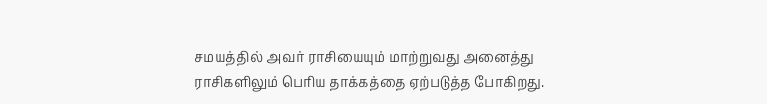சமயத்தில் அவர் ராசியையும் மாற்றுவது அனைத்து ராசிகளிலும் பெரிய தாக்கத்தை ஏற்படுத்த போகிறது.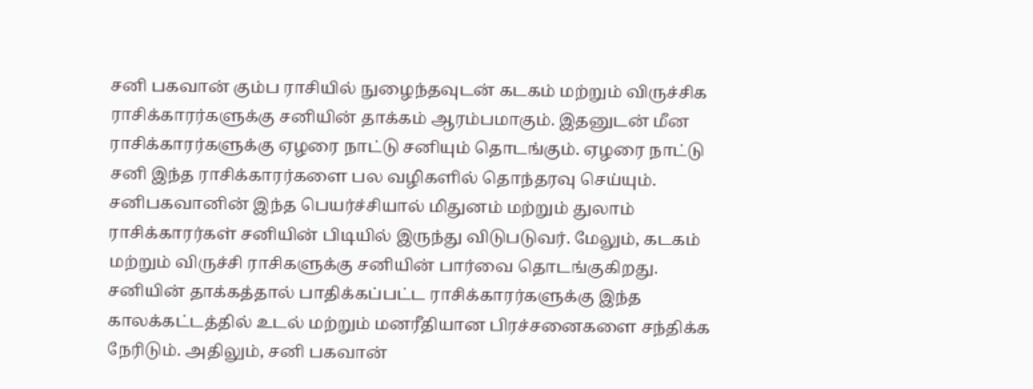சனி பகவான் கும்ப ராசியில் நுழைந்தவுடன் கடகம் மற்றும் விருச்சிக ராசிக்காரர்களுக்கு சனியின் தாக்கம் ஆரம்பமாகும். இதனுடன் மீன ராசிக்காரர்களுக்கு ஏழரை நாட்டு சனியும் தொடங்கும். ஏழரை நாட்டு சனி இந்த ராசிக்காரர்களை பல வழிகளில் தொந்தரவு செய்யும்.
சனிபகவானின் இந்த பெயர்ச்சியால் மிதுனம் மற்றும் துலாம் ராசிக்காரர்கள் சனியின் பிடியில் இருந்து விடுபடுவர். மேலும், கடகம் மற்றும் விருச்சி ராசிகளுக்கு சனியின் பார்வை தொடங்குகிறது. சனியின் தாக்கத்தால் பாதிக்கப்பட்ட ராசிக்காரர்களுக்கு இந்த காலக்கட்டத்தில் உடல் மற்றும் மனரீதியான பிரச்சனைகளை சந்திக்க நேரிடும். அதிலும், சனி பகவான்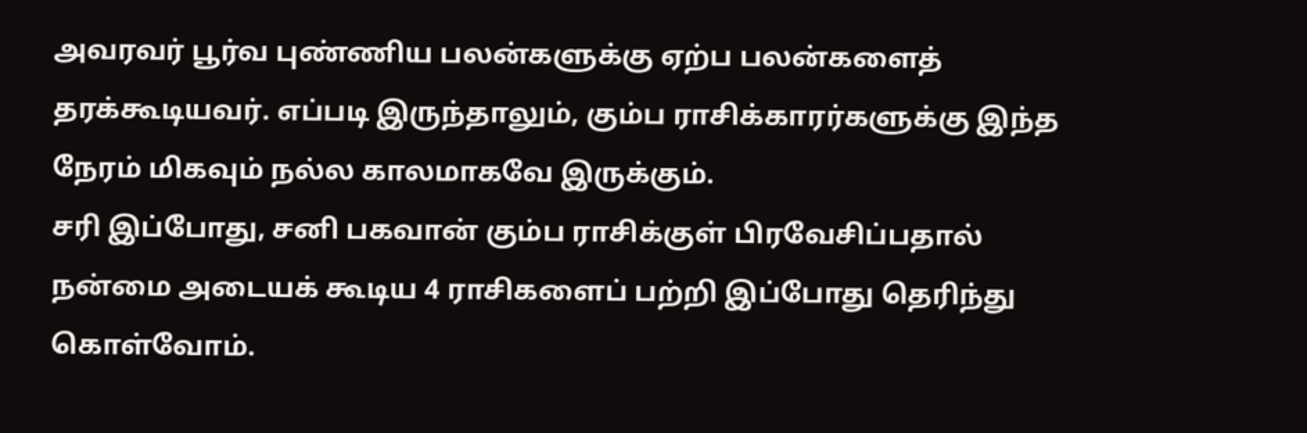அவரவர் பூர்வ புண்ணிய பலன்களுக்கு ஏற்ப பலன்களைத் தரக்கூடியவர். எப்படி இருந்தாலும், கும்ப ராசிக்காரர்களுக்கு இந்த நேரம் மிகவும் நல்ல காலமாகவே இருக்கும்.
சரி இப்போது, சனி பகவான் கும்ப ராசிக்குள் பிரவேசிப்பதால் நன்மை அடையக் கூடிய 4 ராசிகளைப் பற்றி இப்போது தெரிந்து கொள்வோம்.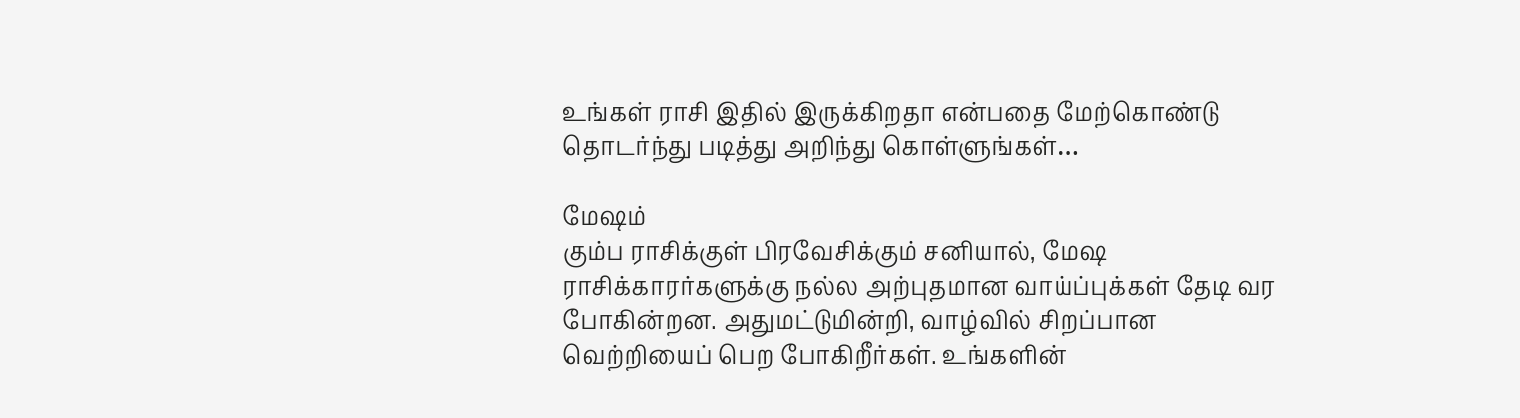உங்கள் ராசி இதில் இருக்கிறதா என்பதை மேற்கொண்டு தொடர்ந்து படித்து அறிந்து கொள்ளுங்கள்…

மேஷம்
கும்ப ராசிக்குள் பிரவேசிக்கும் சனியால், மேஷ ராசிக்காரர்களுக்கு நல்ல அற்புதமான வாய்ப்புக்கள் தேடி வர போகின்றன. அதுமட்டுமின்றி, வாழ்வில் சிறப்பான வெற்றியைப் பெற போகிறீர்கள். உங்களின்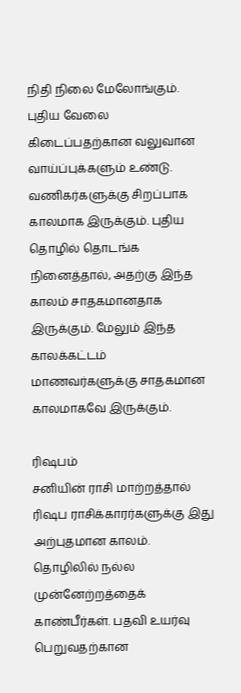நிதி நிலை மேலோங்கும். புதிய வேலை கிடைப்பதற்கான வலுவான வாய்ப்புக்களும் உண்டு. வணிகர்களுக்கு சிறப்பாக காலமாக இருக்கும். புதிய தொழில் தொடங்க நினைத்தால், அதற்கு இந்த காலம் சாதகமானதாக இருக்கும். மேலும் இந்த காலக்கட்டம் மாணவர்களுக்கு சாதகமான காலமாகவே இருக்கும்.

ரிஷபம்
சனியின் ராசி மாற்றத்தால் ரிஷப ராசிக்காரர்களுக்கு இது அற்புதமான காலம். தொழிலில் நல்ல முன்னேற்றத்தைக் காண்பீர்கள். பதவி உயர்வு பெறுவதற்கான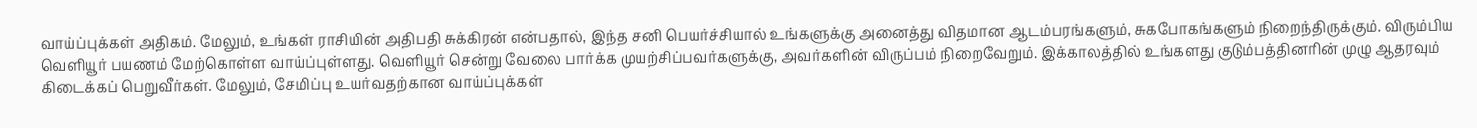வாய்ப்புக்கள் அதிகம். மேலும், உங்கள் ராசியின் அதிபதி சுக்கிரன் என்பதால், இந்த சனி பெயர்ச்சியால் உங்களுக்கு அனைத்து விதமான ஆடம்பரங்களும், சுகபோகங்களும் நிறைந்திருக்கும். விரும்பிய வெளியூர் பயணம் மேற்கொள்ள வாய்ப்புள்ளது. வெளியூர் சென்று வேலை பார்க்க முயற்சிப்பவர்களுக்கு, அவர்களின் விருப்பம் நிறைவேறும். இக்காலத்தில் உங்களது குடும்பத்தினரின் முழு ஆதரவும் கிடைக்கப் பெறுவீர்கள். மேலும், சேமிப்பு உயர்வதற்கான வாய்ப்புக்கள்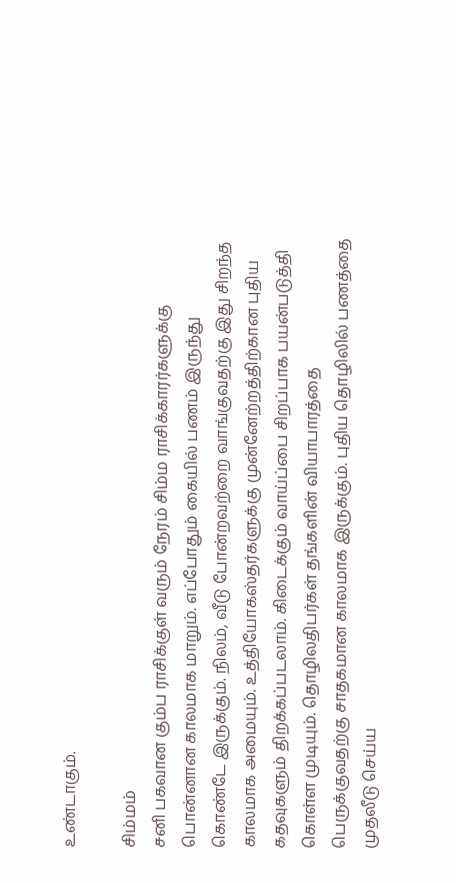உண்டாகும்.

சிம்மம்
சனி பகவான கும்ப ராசிக்குள் வரும் நேரம் சிம்ம ராசிக்காரர்களுக்கு பொன்னான காலமாக மாறும். எப்போதும் கையில் பணம் இருந்து கொண்டே இருக்கும். நிலம், வீடு போன்றவற்றை வாங்குவதற்கு இது சிறந்த காலமாக அமையும். உத்தியோகஸ்தர்களுக்கு முன்னேற்றத்திற்கான புதிய கதவுகளும் திறக்கப்படலாம். கிடைக்கும் வாய்ப்பை சிறப்பாக பயன்படுத்தி கொள்ள முடியும். தொழிலதிபர்கள் தங்களின் வியாபாரத்தை பெருக்குவதற்கு சாதகமான காலமாக இருக்கும். புதிய தொழிலில் பணத்தை முதலீடு செய்ய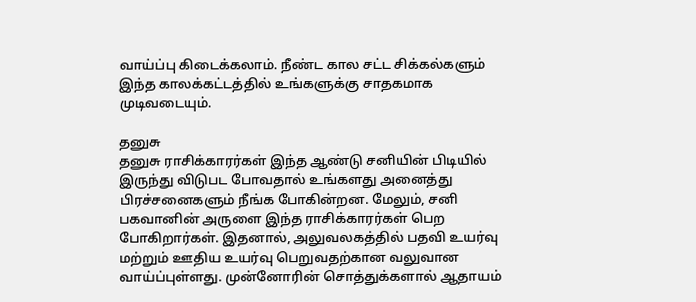வாய்ப்பு கிடைக்கலாம். நீண்ட கால சட்ட சிக்கல்களும் இந்த காலக்கட்டத்தில் உங்களுக்கு சாதகமாக முடிவடையும்.

தனுசு
தனுசு ராசிக்காரர்கள் இந்த ஆண்டு சனியின் பிடியில் இருந்து விடுபட போவதால் உங்களது அனைத்து பிரச்சனைகளும் நீங்க போகின்றன. மேலும், சனி பகவானின் அருளை இந்த ராசிக்காரர்கள் பெற போகிறார்கள். இதனால், அலுவலகத்தில் பதவி உயர்வு மற்றும் ஊதிய உயர்வு பெறுவதற்கான வலுவான வாய்ப்புள்ளது. முன்னோரின் சொத்துக்களால் ஆதாயம்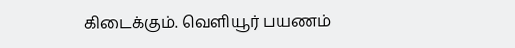கிடைக்கும். வெளியூர் பயணம்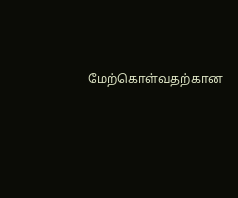மேற்கொள்வதற்கான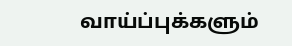வாய்ப்புக்களும்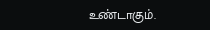உண்டாகும்.